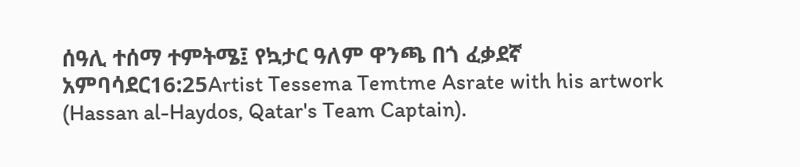ሰዓሊ ተሰማ ተምትሜ፤ የኳታር ዓለም ዋንጫ በጎ ፈቃደኛ አምባሳደር16:25Artist Tessema Temtme Asrate with his artwork (Hassan al-Haydos, Qatar's Team Captain).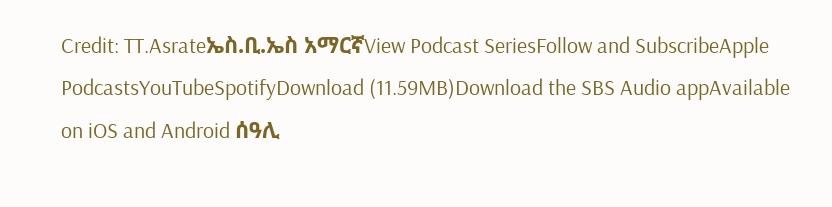Credit: TT.Asrateኤስ.ቢ.ኤስ አማርኛView Podcast SeriesFollow and SubscribeApple PodcastsYouTubeSpotifyDownload (11.59MB)Download the SBS Audio appAvailable on iOS and Android ሰዓሊ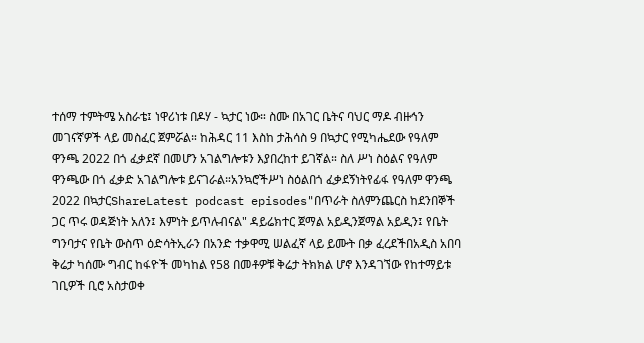ተሰማ ተምትሜ አስራቴ፤ ነዋሪነቱ በዶሃ - ኳታር ነው። ስሙ በአገር ቤትና ባህር ማዶ ብዙኅን መገናኛዎች ላይ መስፈር ጀምሯል። ከሕዳር 11 እስከ ታሕሳስ 9 በኳታር የሚካሔደው የዓለም ዋንጫ 2022 በጎ ፈቃደኛ በመሆን አገልግሎቱን እያበረከተ ይገኛል። ስለ ሥነ ስዕልና የዓለም ዋንጫው በጎ ፈቃድ አገልግሎቱ ይናገራል።አንኳሮችሥነ ስዕልበጎ ፈቃደኝነትየፊፋ የዓለም ዋንጫ 2022 በኳታርShareLatest podcast episodes"በጥራት ስለምንጨርስ ከደንበኞች ጋር ጥሩ ወዳጅነት አለን፤ እምነት ይጥሉብናል" ዳይሬክተር ጀማል አይዲንጀማል አይዲን፤ የቤት ግንባታና የቤት ውስጥ ዕድሳትኢራን በአንድ ተቃዋሚ ሠልፈኛ ላይ ይሙት በቃ ፈረደችበአዲስ አበባ ቅሬታ ካሰሙ ግብር ከፋዮች መካከል የ58 በመቶዎቹ ቅሬታ ትክክል ሆኖ እንዳገኘው የከተማይቱ ገቢዎች ቢሮ አስታወቀ